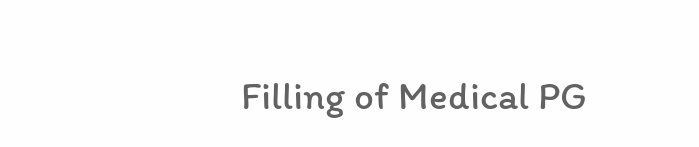Filling of Medical PG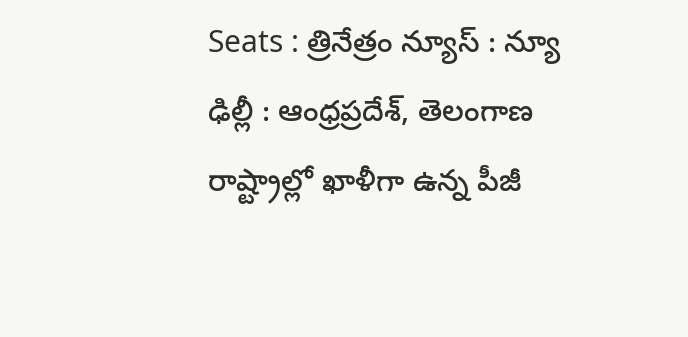Seats : త్రినేత్రం న్యూస్ : న్యూ ఢిల్లీ : ఆంధ్రప్రదేశ్, తెలంగాణ రాష్ట్రాల్లో ఖాళీగా ఉన్న పీజీ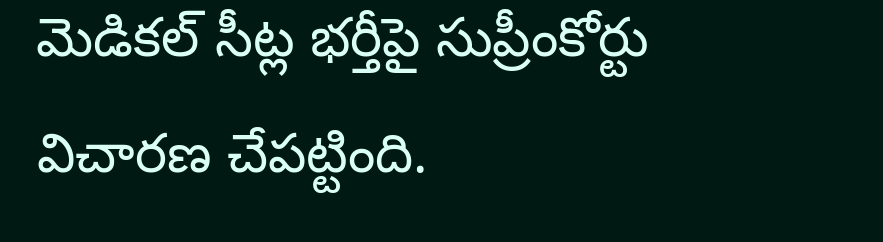మెడికల్ సీట్ల భర్తీపై సుప్రీంకోర్టు విచారణ చేపట్టింది.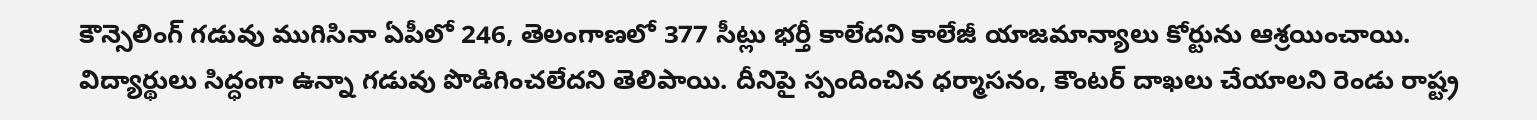కౌన్సెలింగ్ గడువు ముగిసినా ఏపీలో 246, తెలంగాణలో 377 సీట్లు భర్తీ కాలేదని కాలేజీ యాజమాన్యాలు కోర్టును ఆశ్రయించాయి. విద్యార్థులు సిద్ధంగా ఉన్నా గడువు పొడిగించలేదని తెలిపాయి. దీనిపై స్పందించిన ధర్మాసనం, కౌంటర్ దాఖలు చేయాలని రెండు రాష్ట్ర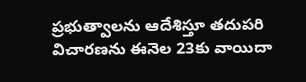ప్రభుత్వాలను ఆదేశిస్తూ తదుపరి విచారణను ఈనెల 23కు వాయిదా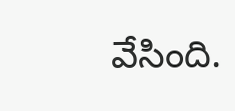వేసింది.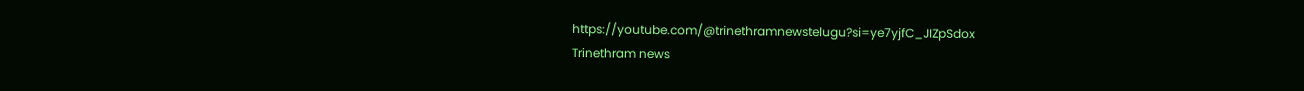https://youtube.com/@trinethramnewstelugu?si=ye7yjfC_JIZpSdox
Trinethram news